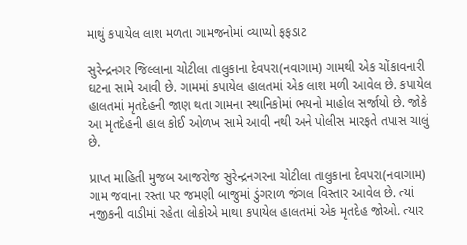માથું કપાયેલ લાશ મળતા ગામજનોમાં વ્યાપ્યો ફફડાટ

સુરેન્દ્રનગર જિલ્લાના ચોટીલા તાલુકાના દેવપરા(નવાગામ) ગામથી એક ચોંકાવનારી ઘટના સામે આવી છે. ગામમાં કપાયેલ હાલતમાં એક લાશ મળી આવેલ છે. કપાયેલ હાલતમાં મૃતદેહની જાણ થતા ગામના સ્થાનિકોમાં ભયનો માહોલ સર્જાયો છે. જોકે આ મૃતદેહની હાલ કોઈ ઓળખ સામે આવી નથી અને પોલીસ મારફતે તપાસ ચાલું છે.

પ્રાપ્ત માહિતી મુજબ આજરોજ સુરેન્દ્રનગરના ચોટીલા તાલુકાના દેવપરા(નવાગામ) ગામ જવાના રસ્તા પર જમણી બાજુમાં ડુંગરાળ જંગલ વિસ્તાર આવેલ છે. ત્યાં નજીકની વાડીમાં રહેતા લોકોએ માથા કપાયેલ હાલતમાં એક મૃતદેહ જોઓ. ત્યાર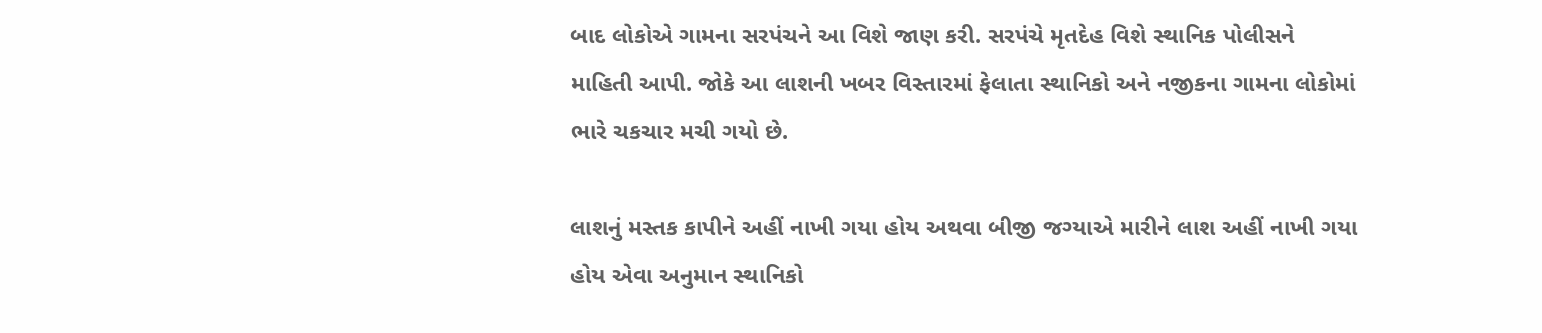બાદ લોકોએ ગામના સરપંચને આ વિશે જાણ કરી. સરપંચે મૃતદેહ વિશે સ્થાનિક પોલીસને માહિતી આપી. જોકે આ લાશની ખબર વિસ્તારમાં ફેલાતા સ્થાનિકો અને નજીકના ગામના લોકોમાં ભારે ચકચાર મચી ગયો છે.

લાશનું મસ્તક કાપીને અહીં નાખી ગયા હોય અથવા બીજી જગ્યાએ મારીને લાશ અહીં નાખી ગયા હોય એવા અનુમાન સ્થાનિકો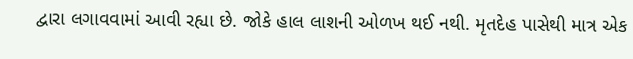દ્વારા લગાવવામાં આવી રહ્યા છે. જોકે હાલ લાશની ઓળખ થઈ નથી. મૃતદેહ પાસેથી માત્ર એક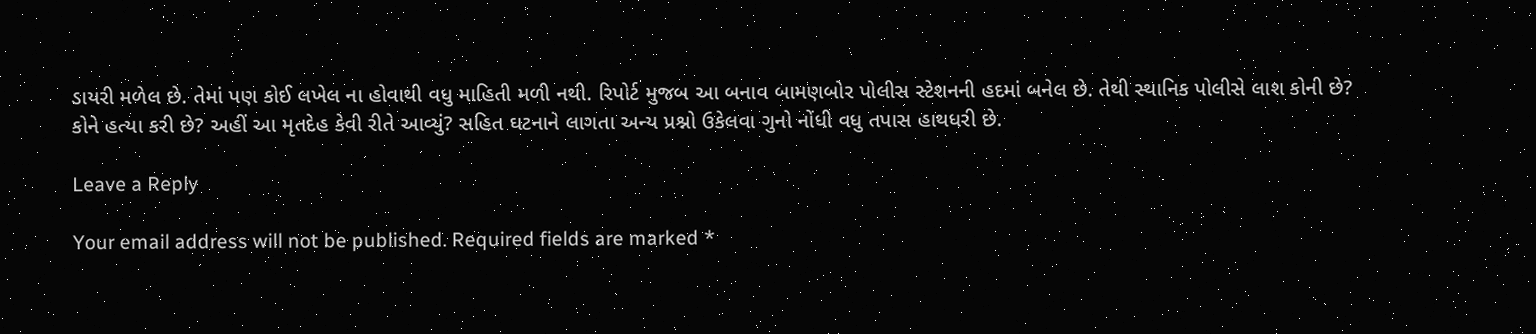ડાયરી મળેલ છે. તેમાં પણ કોઈ લખેલ ના હોવાથી વધુ માહિતી મળી નથી. રિપોર્ટ મુજબ આ બનાવ બામણબોર પોલીસ સ્ટેશનની હદમાં બનેલ છે. તેથી સ્થાનિક પોલીસે લાશ કોની છે? કોને હત્યા કરી છે? અહીં આ મૃતદેહ કેવી રીતે આવ્યું? સહિત ઘટનાને લાગતા અન્ય પ્રશ્નો ઉકેલવા ગુનો નોંધી વધુ તપાસ હાથધરી છે.

Leave a Reply

Your email address will not be published. Required fields are marked *